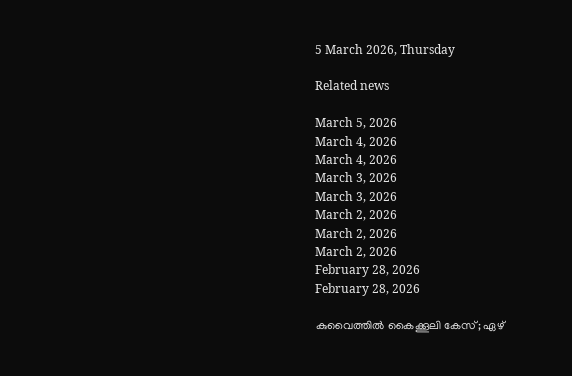5 March 2026, Thursday

Related news

March 5, 2026
March 4, 2026
March 4, 2026
March 3, 2026
March 3, 2026
March 2, 2026
March 2, 2026
March 2, 2026
February 28, 2026
February 28, 2026

കുവൈത്തില്‍ കൈക്കൂലി കേസ്; ഏഴ്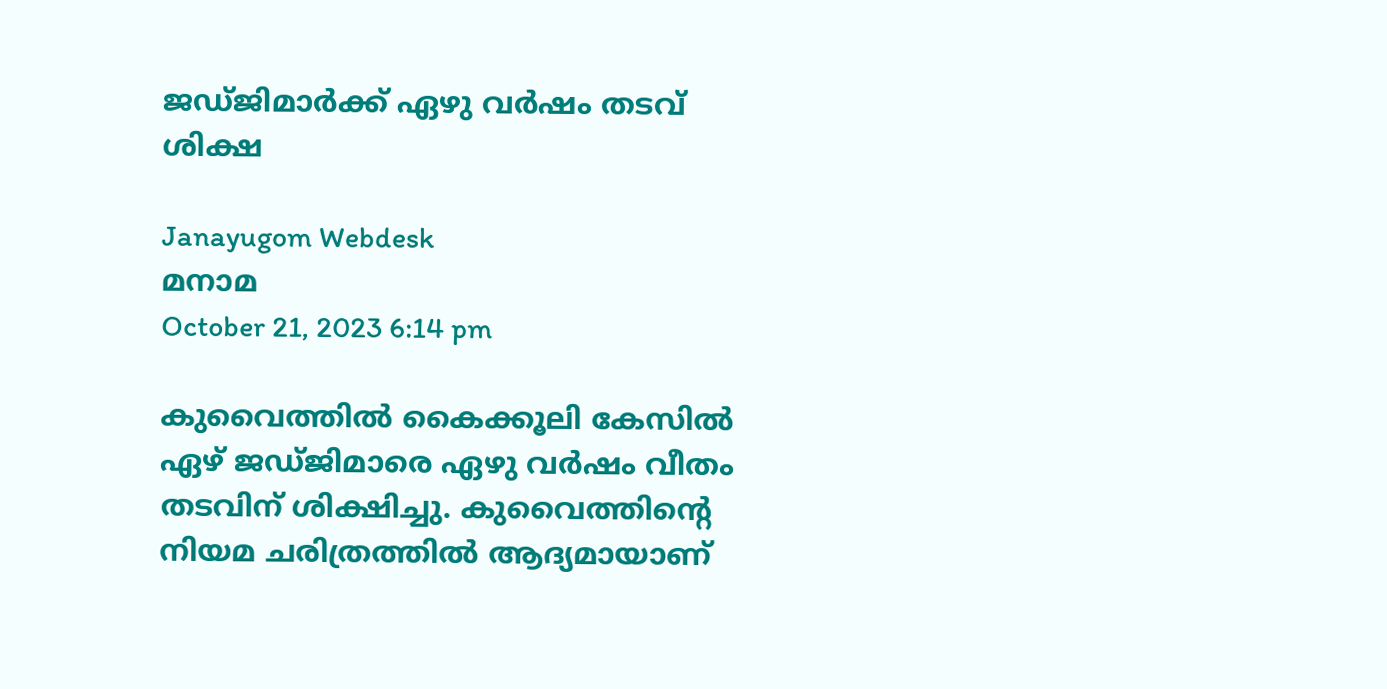ജഡ്ജിമാര്‍ക്ക് ഏഴു വര്‍ഷം തടവ് ശിക്ഷ

Janayugom Webdesk
മനാമ
October 21, 2023 6:14 pm

കുവൈത്തില്‍ കൈക്കൂലി കേസില്‍ ഏഴ് ജഡ്ജിമാരെ ഏഴു വര്‍ഷം വീതം തടവിന് ശിക്ഷിച്ചു. കുവൈത്തിന്റെ നിയമ ചരിത്രത്തില്‍ ആദ്യമായാണ്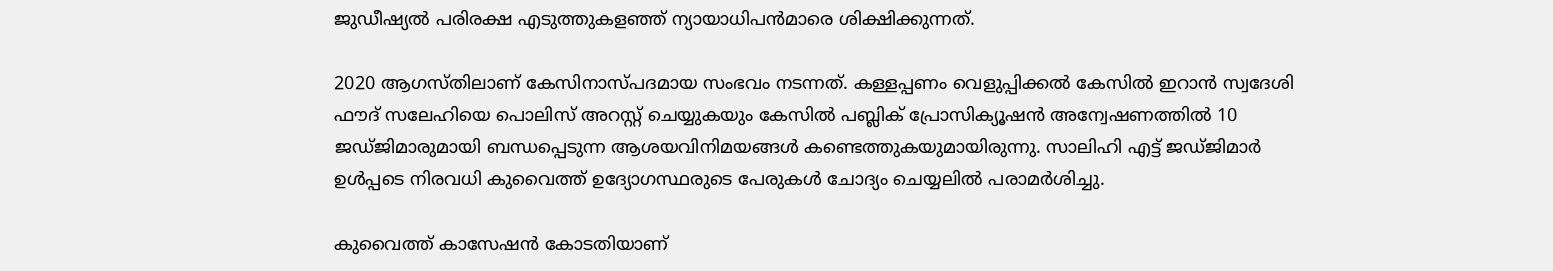ജുഡീഷ്യല്‍ പരിരക്ഷ എടുത്തുകളഞ്ഞ് ന്യായാധിപന്‍മാരെ ശിക്ഷിക്കുന്നത്.

2020 ആഗസ്തിലാണ് കേസിനാസ്പദമായ സംഭവം നടന്നത്. കള്ളപ്പണം വെളുപ്പിക്കല്‍ കേസില്‍ ഇറാന്‍ സ്വദേശി ഫൗദ് സലേഹിയെ പൊലിസ് അറസ്റ്റ് ചെയ്യുകയും കേസില്‍ പബ്ലിക് പ്രോസിക്യൂഷന്‍ അന്വേഷണത്തില്‍ 10 ജഡ്ജിമാരുമായി ബന്ധപ്പെടുന്ന ആശയവിനിമയങ്ങള്‍ കണ്ടെത്തുകയുമായിരുന്നു. സാലിഹി എട്ട് ജഡ്ജിമാര്‍ ഉള്‍പ്പടെ നിരവധി കുവൈത്ത് ഉദ്യോഗസ്ഥരുടെ പേരുകള്‍ ചോദ്യം ചെയ്യലില്‍ പരാമര്‍ശിച്ചു.

കുവൈത്ത് കാസേഷന്‍ കോടതിയാണ്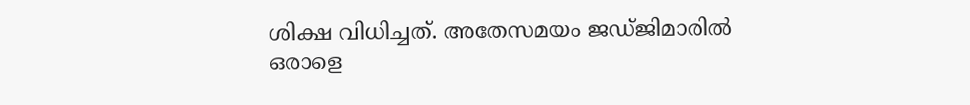ശിക്ഷ വിധിച്ചത്. അതേസമയം ജഡ്ജിമാരില്‍ ഒരാളെ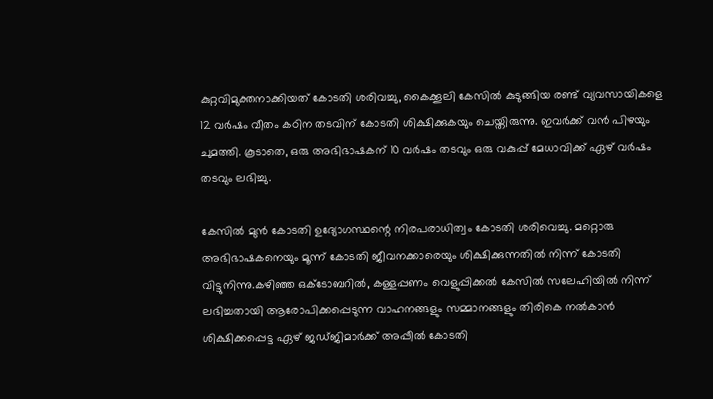കുറ്റവിമുക്തനാക്കിയത് കോടതി ശരിവച്ചു, കൈക്കൂലി കേസില്‍ കുടുങ്ങിയ രണ്ട് വ്യവസായികളെ 12 വര്‍ഷം വീതം കഠിന തടവിന് കോടതി ശിക്ഷിക്കുകയും ചെയ്തിരുന്നു. ഇവര്‍ക്ക് വന്‍ പിഴയും ചുമത്തി. കൂടാതെ, ഒരു അഭിഭാഷകന് 10 വര്‍ഷം തടവും ഒരു വകുപ്പ് മേധാവിക്ക് ഏഴ് വര്‍ഷം തടവും ലഭിച്ചു.

കേസില്‍ മുന്‍ കോടതി ഉദ്യോഗസ്ഥന്റെ നിരപരാധിത്വം കോടതി ശരിവെച്ചു. മറ്റൊരു അഭിഭാഷകനെയും മൂന്ന് കോടതി ജീവനക്കാരെയും ശിക്ഷിക്കുന്നതില്‍ നിന്ന് കോടതി വിട്ടുനിന്നു.കഴിഞ്ഞ ഒക്ടോബറില്‍, കള്ളപ്പണം വെളുപ്പിക്കല്‍ കേസില്‍ സലേഹിയില്‍ നിന്ന് ലഭിച്ചതായി ആരോപിക്കപ്പെടുന്ന വാഹനങ്ങളും സമ്മാനങ്ങളും തിരികെ നല്‍കാന്‍ ശിക്ഷിക്കപ്പെട്ട ഏഴ് ജഡ്ജിമാര്‍ക്ക് അപ്പീല്‍ കോടതി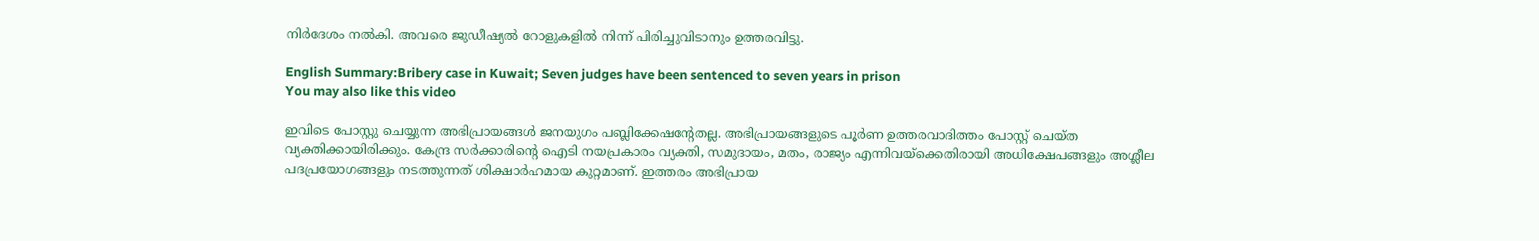നിര്‍ദേശം നല്‍കി. അവരെ ജുഡീഷ്യല്‍ റോളുകളില്‍ നിന്ന് പിരിച്ചുവിടാനും ഉത്തരവിട്ടു.

English Summary:Bribery case in Kuwait; Seven judges have been sentenced to seven years in prison
You may also like this video

ഇവിടെ പോസ്റ്റു ചെയ്യുന്ന അഭിപ്രായങ്ങള്‍ ജനയുഗം പബ്ലിക്കേഷന്റേതല്ല. അഭിപ്രായങ്ങളുടെ പൂര്‍ണ ഉത്തരവാദിത്തം പോസ്റ്റ് ചെയ്ത വ്യക്തിക്കായിരിക്കും. കേന്ദ്ര സര്‍ക്കാരിന്റെ ഐടി നയപ്രകാരം വ്യക്തി, സമുദായം, മതം, രാജ്യം എന്നിവയ്‌ക്കെതിരായി അധിക്ഷേപങ്ങളും അശ്ലീല പദപ്രയോഗങ്ങളും നടത്തുന്നത് ശിക്ഷാര്‍ഹമായ കുറ്റമാണ്. ഇത്തരം അഭിപ്രായ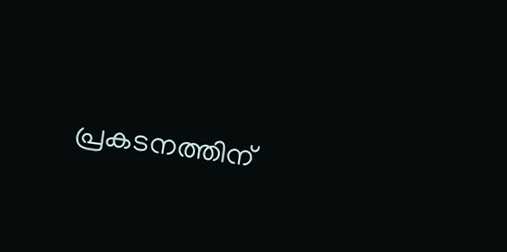പ്രകടനത്തിന്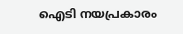ഐടി നയപ്രകാരം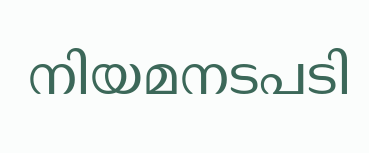നിയമനടപടി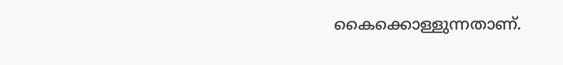കൈക്കൊള്ളുന്നതാണ്.